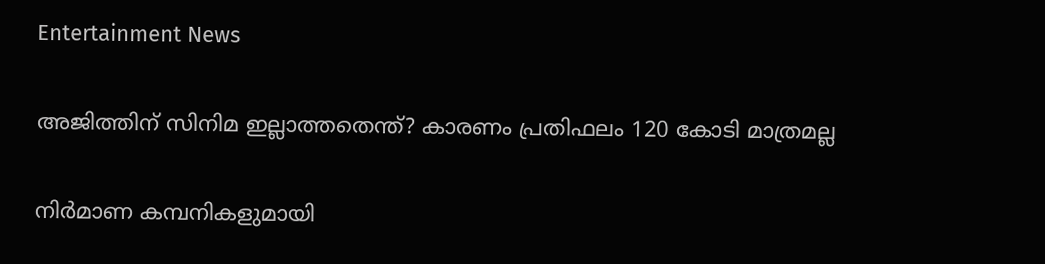Entertainment News

അജിത്തിന് സിനിമ ഇല്ലാത്തതെന്ത്? കാരണം പ്രതിഫലം 120 കോടി മാത്രമല്ല

നിർമാണ കമ്പനികളുമായി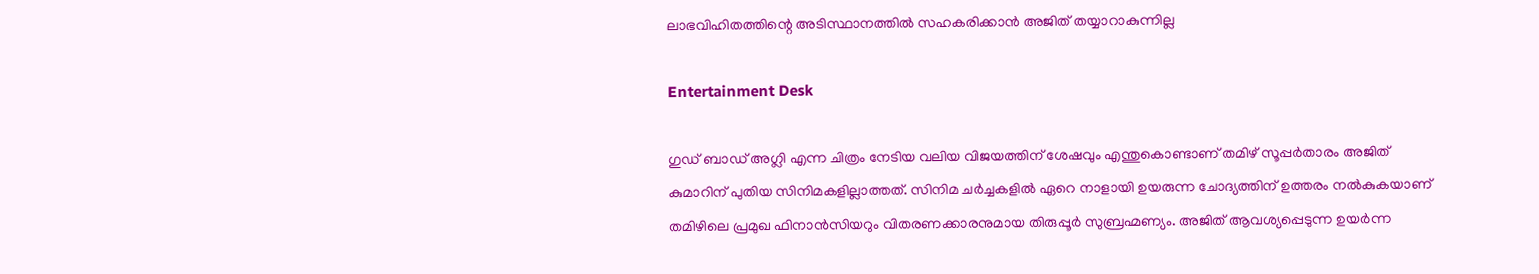ലാഭവിഹിതത്തിന്റെ അടിസ്ഥാനത്തിൽ സഹകരിക്കാൻ അജിത് തയ്യാറാകുന്നില്ല

Entertainment Desk

ഗുഡ് ബാഡ് അഗ്ലി എന്ന ചിത്രം നേടിയ വലിയ വിജയത്തിന് ശേഷവും എന്തുകൊണ്ടാണ് തമിഴ് സൂപ്പർതാരം അജിത് കുമാറിന് പുതിയ സിനിമകളില്ലാത്തത്. സിനിമ ചർച്ചകളിൽ ഏറെ നാളായി ഉയരുന്ന ചോദ്യത്തിന് ഉത്തരം നൽകുകയാണ് തമിഴിലെ പ്രമുഖ ഫിനാൻസിയറും വിതരണക്കാരനുമായ തിരുപ്പൂർ സുബ്രഹ്മണ്യം. അജിത് ആവശ്യപ്പെടുന്ന ഉയർന്ന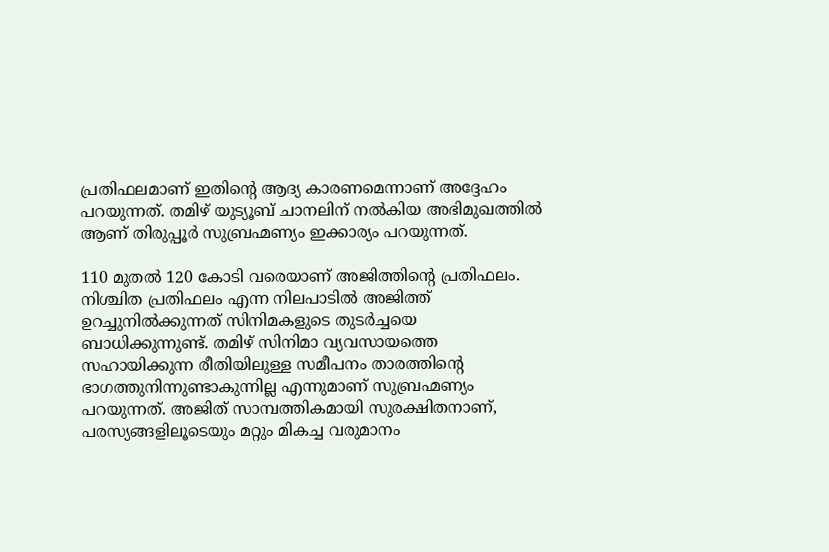പ്രതിഫലമാണ് ഇതിന്റെ ആദ്യ കാരണമെന്നാണ് അദ്ദേഹം പറയുന്നത്. തമിഴ് യുട്യൂബ് ചാനലിന് നൽകിയ അഭിമുഖത്തിൽ ആണ് തിരുപ്പൂർ സുബ്രഹ്മണ്യം ഇക്കാര്യം പറയുന്നത്.

110 മുതൽ 120 കോടി വരെയാണ് അജിത്തിന്റെ പ്രതിഫലം. നിശ്ചിത പ്രതിഫലം എന്ന നിലപാടിൽ അജിത്ത് ഉറച്ചുനിൽക്കുന്നത് സിനിമകളുടെ തുടർച്ചയെ ബാധിക്കുന്നുണ്ട്. തമിഴ് സിനിമാ വ്യവസായത്തെ സഹായിക്കുന്ന രീതിയിലുള്ള സമീപനം താരത്തിന്റെ ഭാഗത്തുനിന്നുണ്ടാകുന്നില്ല എന്നുമാണ് സുബ്രഹ്മണ്യം പറയുന്നത്. അജിത് സാമ്പത്തികമായി സുരക്ഷിതനാണ്, പരസ്യങ്ങളിലൂടെയും മറ്റും മികച്ച വരുമാനം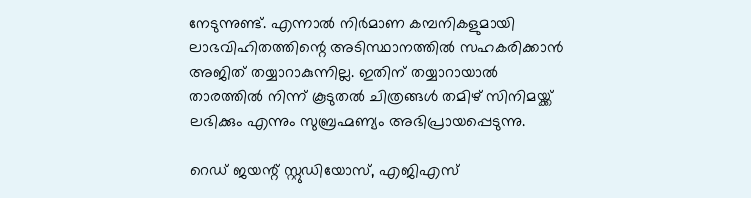നേടുന്നുണ്ട്. എന്നാൽ നിർമാണ കമ്പനികളുമായി ലാഭവിഹിതത്തിന്റെ അടിസ്ഥാനത്തിൽ സഹകരിക്കാൻ അജിത് തയ്യാറാകുന്നില്ല. ഇതിന് തയ്യാറായാൽ താരത്തിൽ നിന്ന് കൂടുതൽ ചിത്രങ്ങൾ തമിഴ് സിനിമയ്ക്ക് ലഭിക്കും എന്നും സുബ്രഹ്മണ്യം അഭിപ്രായപ്പെടുന്നു.

റെഡ് ജയന്റ് സ്റ്റുഡിയോസ്, എജിഎസ്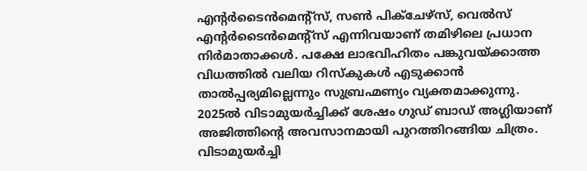എന്റർടൈൻമെന്റ്‌സ്, സൺ പിക്‌ചേഴ്‌സ്, വെൽസ് എന്റർടൈൻമെന്റ്‌സ് എന്നിവയാണ് തമിഴിലെ പ്രധാന നിർമാതാക്കൾ. പക്ഷേ ലാഭവിഹിതം പങ്കുവയ്ക്കാത്ത വിധത്തിൽ വലിയ റിസ്‌കുകൾ എടുക്കാൻ താൽപ്പര്യമില്ലെന്നും സുബ്രഹ്മണ്യം വ്യക്തമാക്കുന്നു. 2025ൽ വിടാമുയർച്ചിക്ക് ശേഷം ഗുഡ് ബാഡ് അഗ്ലിയാണ് അജിത്തിന്റെ അവസാനമായി പുറത്തിറങ്ങിയ ചിത്രം. വിടാമുയർച്ചി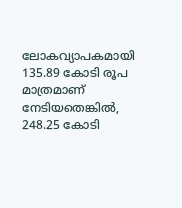ലോകവ്യാപകമായി 135.89 കോടി രൂപ മാത്രമാണ് നേടിയതെങ്കിൽ, 248.25 കോടി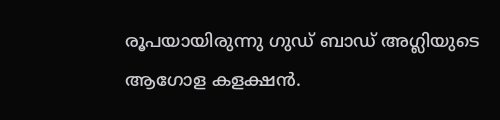രൂപയായിരുന്നു ഗുഡ് ബാഡ് അഗ്ലിയുടെ ആഗോള കളക്ഷൻ.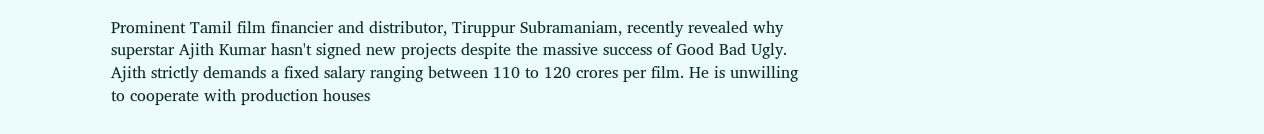Prominent Tamil film financier and distributor, Tiruppur Subramaniam, recently revealed why superstar Ajith Kumar hasn't signed new projects despite the massive success of Good Bad Ugly. Ajith strictly demands a fixed salary ranging between 110 to 120 crores per film. He is unwilling to cooperate with production houses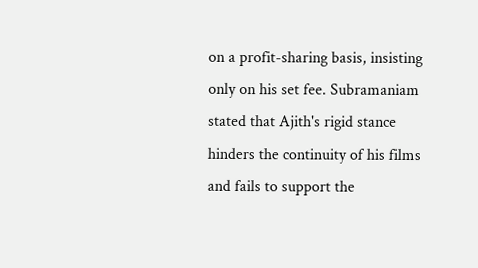on a profit-sharing basis, insisting only on his set fee. Subramaniam stated that Ajith's rigid stance hinders the continuity of his films and fails to support the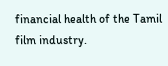financial health of the Tamil film industry.